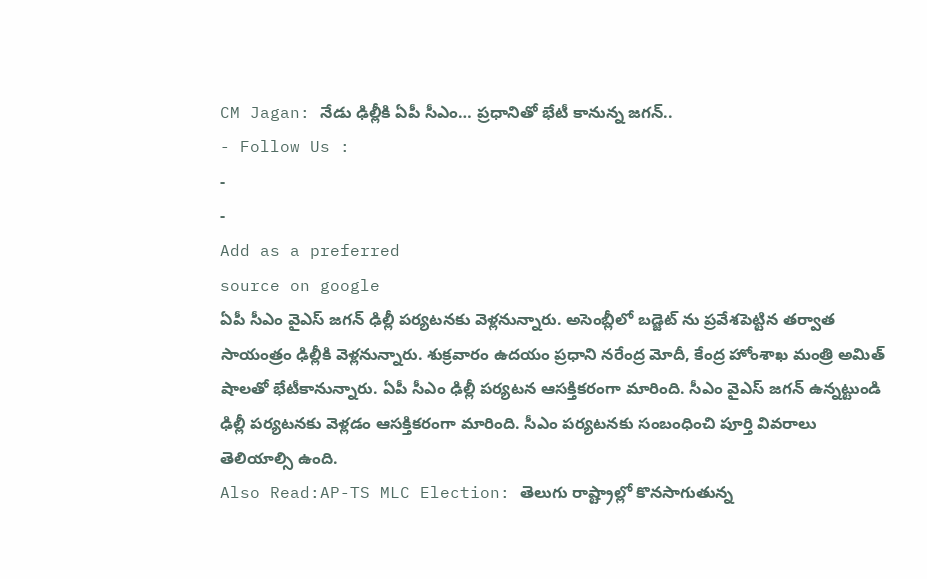CM Jagan: నేడు ఢిల్లీకి ఏపీ సీఎం… ప్రధానితో భేటీ కానున్న జగన్..
- Follow Us :
-
-
Add as a preferred
source on google
ఏపీ సీఎం వైఎస్ జగన్ ఢిల్లీ పర్యటనకు వెళ్లనున్నారు. అసెంబ్లీలో బడ్జెట్ ను ప్రవేశపెట్టిన తర్వాత సాయంత్రం ఢిల్లీకి వెళ్లనున్నారు. శుక్రవారం ఉదయం ప్రధాని నరేంద్ర మోదీ, కేంద్ర హోంశాఖ మంత్రి అమిత్ షాలతో భేటీకానున్నారు. ఏపీ సీఎం ఢిల్లీ పర్యటన ఆసక్తికరంగా మారింది. సీఎం వైఎస్ జగన్ ఉన్నట్టుండి ఢిల్లీ పర్యటనకు వెళ్లడం ఆసక్తికరంగా మారింది. సీఎం పర్యటనకు సంబంధించి పూర్తి వివరాలు తెలియాల్సి ఉంది.
Also Read:AP-TS MLC Election: తెలుగు రాష్ట్రాల్లో కొనసాగుతున్న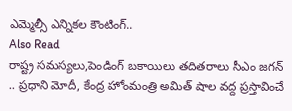ఎమ్మెల్సీ ఎన్నికల కౌంటింగ్..
Also Read
రాష్ట్ర సమస్యలు,పెండింగ్ బకాయిలు తదితరాలు సీఎం జగన్ .. ప్రధాని మోదీ, కేంద్ర హోంమంత్రి అమిత్ షాల వద్ద ప్రస్తావించే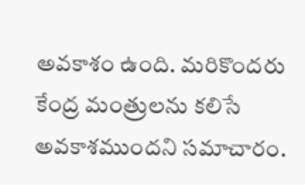అవకాశం ఉంది. మరికొందరు కేంద్ర మంత్రులను కలిసే అవకాశముందని సమాచారం.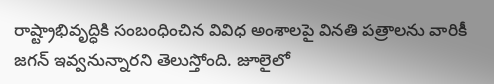రాష్ట్రాభివృద్ధికి సంబంధించిన వివిధ అంశాలపై వినతి పత్రాలను వారికీ జగన్ ఇవ్వనున్నారని తెలుస్తోంది. జూలైలో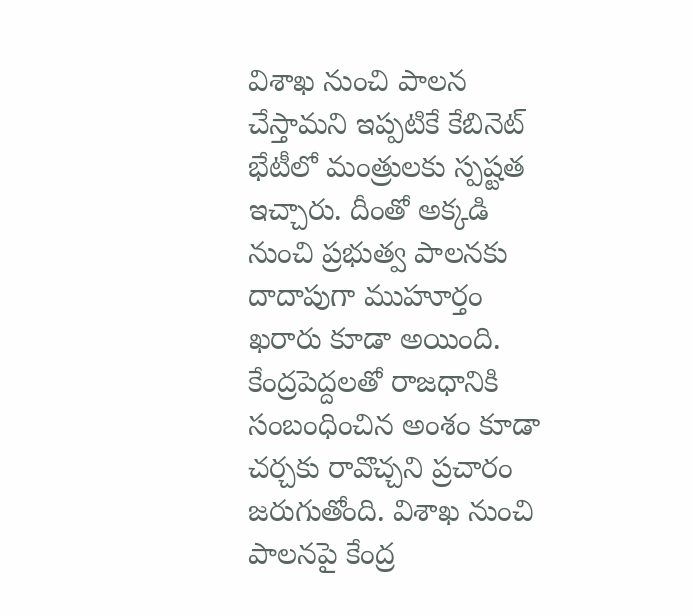విశాఖ నుంచి పాలన చేస్తామని ఇప్పటికే కేబినెట్ భేటీలో మంత్రులకు స్పష్టత ఇచ్చారు. దీంతో అక్కడి నుంచి ప్రభుత్వ పాలనకు దాదాపుగా ముహూర్తం ఖరారు కూడా అయింది. కేంద్రపెద్దలతో రాజధానికి సంబంధించిన అంశం కూడా చర్చకు రావొచ్చని ప్రచారం జరుగుతోంది. విశాఖ నుంచి పాలనపై కేంద్ర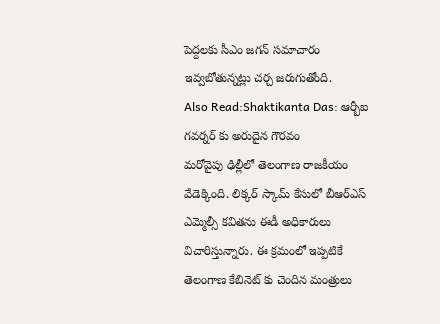పెద్దలకు సీఎం జగన్ సమాచారం ఇవ్వబోతున్నట్లు చర్చ జరుగుతోంది.
Also Read:Shaktikanta Das: ఆర్బీఐ గవర్నర్ కు అరుదైన గౌరవం
మరోవైపు ఢిల్లీలో తెలంగాణ రాజకీయం వేడెక్కింది. లిక్కర్ స్కామ్ కేసులో బీఆర్ఎస్ ఎమ్మెల్సీ కవితను ఈడీ అధికారులు విచారిస్తున్నారు. ఈ క్రమంలో ఇప్పటికే తెలంగాణ కేబినెట్ కు చెందిన మంత్రులు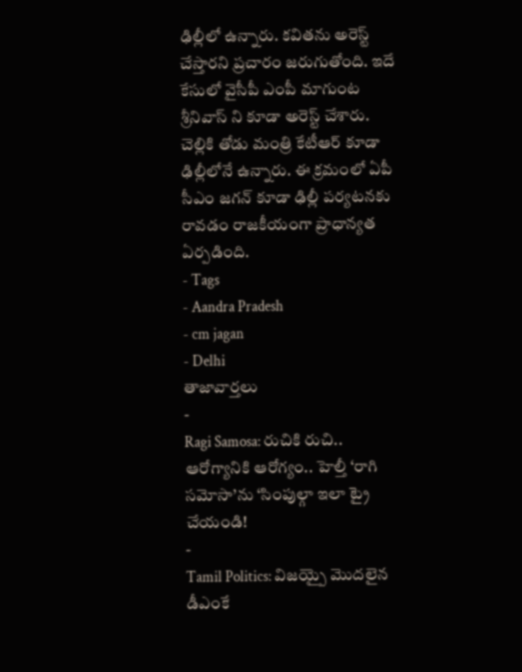ఢిల్లీలో ఉన్నారు. కవితను అరెస్ట్ చేస్తారని ప్రచారం జరుగుతోంది. ఇదే కేసులో వైసీపీ ఎంపీ మాగుంట శ్రీనివాస్ ని కూడా అరెస్ట్ చేశారు. చెల్లికి తోడు మంత్రి కేటీఆర్ కూడా ఢిల్లీలోనే ఉన్నారు. ఈ క్రమంలో ఏపీ సీఎం జగన్ కూడా ఢిల్లీ పర్యటనకు రావడం రాజకీయంగా ప్రాధాన్యత ఏర్పడింది.
- Tags
- Aandra Pradesh
- cm jagan
- Delhi
తాజావార్తలు
-
Ragi Samosa: రుచికి రుచి.. ఆరోగ్యానికి ఆరోగ్యం.. హెల్తీ ‘రాగి సమోసా’ను ‘సింపుల్గా ఇలా ట్రై చేయండి!
-
Tamil Politics: విజయ్పై మొదలైన డీఎంకే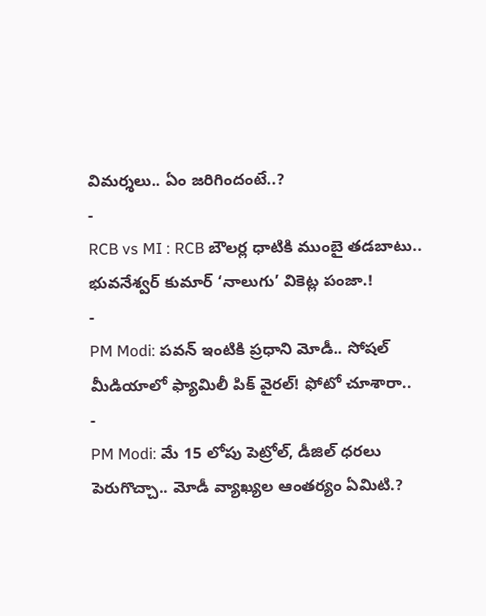విమర్శలు.. ఏం జరిగిందంటే..?
-
RCB vs MI : RCB బౌలర్ల ధాటికి ముంబై తడబాటు.. భువనేశ్వర్ కుమార్ ‘నాలుగు’ వికెట్ల పంజా.!
-
PM Modi: పవన్ ఇంటికి ప్రధాని మోడీ.. సోషల్ మీడియాలో ఫ్యామిలీ పిక్ వైరల్! ఫోటో చూశారా..
-
PM Modi: మే 15 లోపు పెట్రోల్, డీజిల్ ధరలు పెరుగొచ్చా.. మోడీ వ్యాఖ్యల ఆంతర్యం ఏమిటి.?